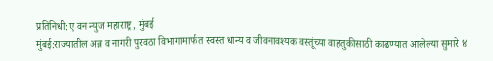प्रतिनिधी:ए वन न्युज महाराष्ट्र, मुंबई
मुंबई:राज्यातील अन्न व नागरी पुरवठा विभागामार्फत स्वस्त धान्य व जीवनावश्यक वस्तूंच्या वाहतुकीसाठी काढण्यात आलेल्या सुमारे ४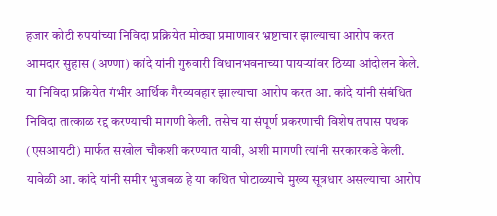हजार कोटी रुपयांच्या निविदा प्रक्रियेत मोठ्या प्रमाणावर भ्रष्टाचार झाल्याचा आरोप करत आमदार सुहास (अण्णा) कांदे यांनी गुरुवारी विधानभवनाच्या पायऱ्यांवर ठिय्या आंदोलन केले.
या निविदा प्रक्रियेत गंभीर आर्थिक गैरव्यवहार झाल्याचा आरोप करत आ. कांदे यांनी संबंधित निविदा तात्काळ रद्द करण्याची मागणी केली. तसेच या संपूर्ण प्रकरणाची विशेष तपास पथक (एसआयटी) मार्फत सखोल चौकशी करण्यात यावी, अशी मागणी त्यांनी सरकारकडे केली.
यावेळी आ. कांदे यांनी समीर भुजबळ हे या कथित घोटाळ्याचे मुख्य सूत्रधार असल्याचा आरोप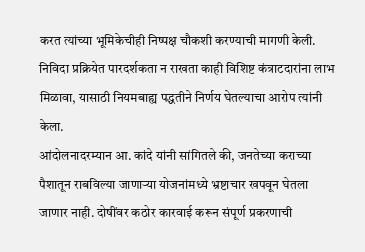करत त्यांच्या भूमिकेचीही निष्पक्ष चौकशी करण्याची मागणी केली. निविदा प्रक्रियेत पारदर्शकता न राखता काही विशिष्ट कंत्राटदारांना लाभ मिळावा, यासाठी नियमबाह्य पद्धतीने निर्णय घेतल्याचा आरोप त्यांनी केला.
आंदोलनादरम्यान आ. कांदे यांनी सांगितले की, जनतेच्या कराच्या पैशातून राबविल्या जाणाऱ्या योजनांमध्ये भ्रष्टाचार खपवून घेतला जाणार नाही. दोषींवर कठोर कारवाई करून संपूर्ण प्रकरणाची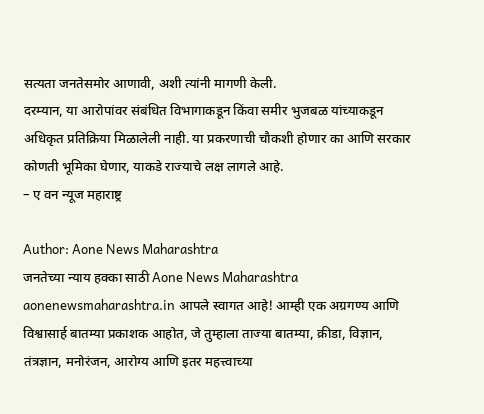सत्यता जनतेसमोर आणावी, अशी त्यांनी मागणी केली.
दरम्यान, या आरोपांवर संबंधित विभागाकडून किंवा समीर भुजबळ यांच्याकडून अधिकृत प्रतिक्रिया मिळालेली नाही. या प्रकरणाची चौकशी होणार का आणि सरकार कोणती भूमिका घेणार, याकडे राज्याचे लक्ष लागले आहे.
– ए वन न्यूज महाराष्ट्र

Author: Aone News Maharashtra
जनतेच्या न्याय हक्का साठी Aone News Maharashtra aonenewsmaharashtra.in आपले स्वागत आहे! आम्ही एक अग्रगण्य आणि विश्वासार्ह बातम्या प्रकाशक आहोत, जे तुम्हाला ताज्या बातम्या, क्रीडा, विज्ञान, तंत्रज्ञान, मनोरंजन, आरोग्य आणि इतर महत्त्वाच्या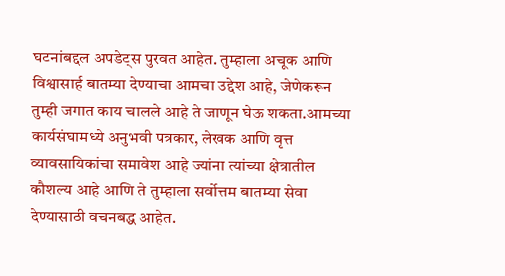घटनांबद्दल अपडेट्स पुरवत आहेत. तुम्हाला अचूक आणि विश्वासार्ह बातम्या देण्याचा आमचा उद्देश आहे, जेणेकरून तुम्ही जगात काय चालले आहे ते जाणून घेऊ शकता.आमच्या कार्यसंघामध्ये अनुभवी पत्रकार, लेखक आणि वृत्त व्यावसायिकांचा समावेश आहे ज्यांना त्यांच्या क्षेत्रातील कौशल्य आहे आणि ते तुम्हाला सर्वोत्तम बातम्या सेवा देण्यासाठी वचनबद्ध आहेत.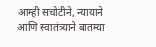आम्ही सचोटीने, न्यायाने आणि स्वातंत्र्याने बातम्या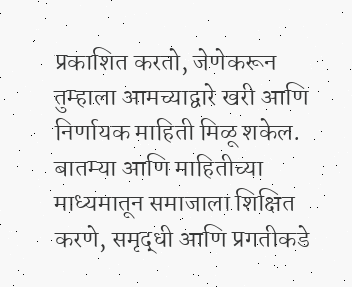प्रकाशित करतो, जेणेकरून तुम्हाला आमच्याद्वारे खरी आणि निर्णायक माहिती मिळू शकेल. बातम्या आणि माहितीच्या माध्यमातून समाजाला शिक्षित करणे, समृद्धी आणि प्रगतीकडे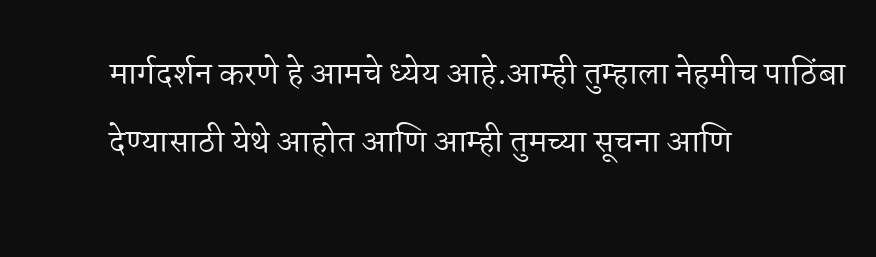मार्गदर्शन करणे हे आमचे ध्येय आहे.आम्ही तुम्हाला नेहमीच पाठिंबा देण्यासाठी येथे आहोत आणि आम्ही तुमच्या सूचना आणि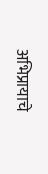अभिप्रायाचे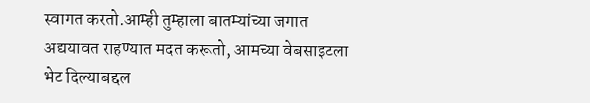स्वागत करतो.आम्ही तुम्हाला बातम्यांच्या जगात अद्ययावत राहण्यात मदत करूतो, आमच्या वेबसाइटला भेट दिल्याबद्दल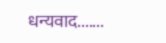धन्यवाद.......